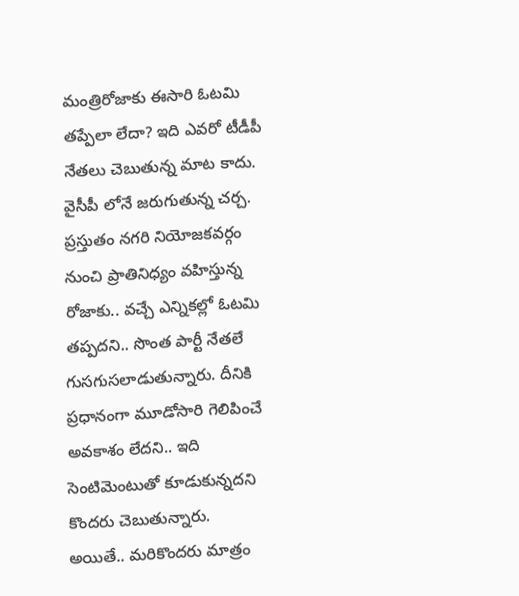మంత్రిరోజాకు ఈసారి ఓటమి తప్పేలా లేదా? ఇది ఎవరో టీడీపీ నేతలు చెబుతున్న మాట కాదు. వైసీపీ లోనే జరుగుతున్న చర్చ. ప్రస్తుతం నగరి నియోజకవర్గం నుంచి ప్రాతినిధ్యం వహిస్తున్న రోజాకు.. వచ్చే ఎన్నికల్లో ఓటమి తప్పదని.. సొంత పార్టీ నేతలే గుసగుసలాడుతున్నారు. దీనికి ప్రధానంగా మూడోసారి గెలిపించే అవకాశం లేదని.. ఇది సెంటిమెంటుతో కూడుకున్నదని కొందరు చెబుతున్నారు.
అయితే.. మరికొందరు మాత్రం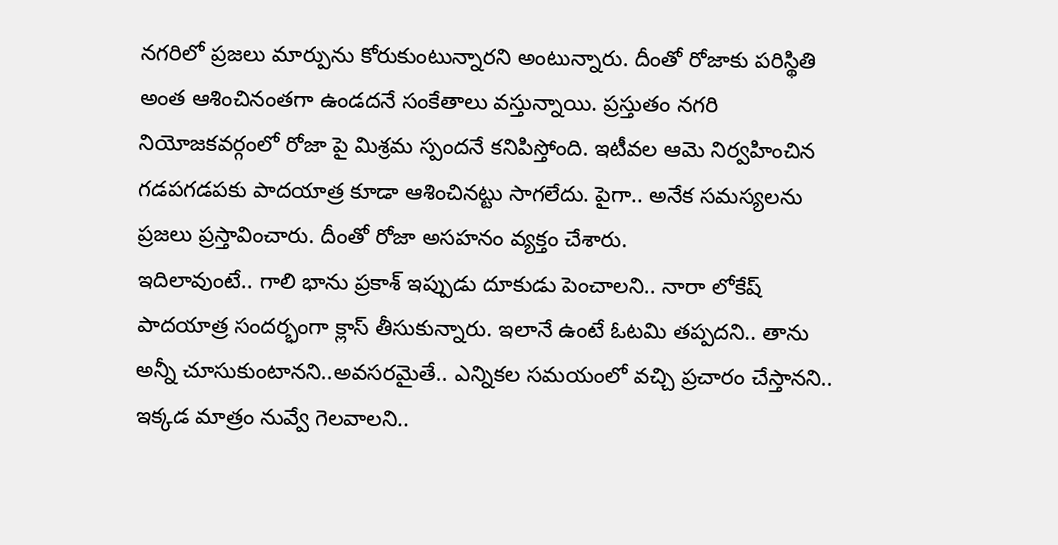నగరిలో ప్రజలు మార్పును కోరుకుంటున్నారని అంటున్నారు. దీంతో రోజాకు పరిస్థితి అంత ఆశించినంతగా ఉండదనే సంకేతాలు వస్తున్నాయి. ప్రస్తుతం నగరి నియోజకవర్గంలో రోజా పై మిశ్రమ స్పందనే కనిపిస్తోంది. ఇటీవల ఆమె నిర్వహించిన గడపగడపకు పాదయాత్ర కూడా ఆశించినట్టు సాగలేదు. పైగా.. అనేక సమస్యలను ప్రజలు ప్రస్తావించారు. దీంతో రోజా అసహనం వ్యక్తం చేశారు.
ఇదిలావుంటే.. గాలి భాను ప్రకాశ్ ఇప్పుడు దూకుడు పెంచాలని.. నారా లోకేష్ పాదయాత్ర సందర్భంగా క్లాస్ తీసుకున్నారు. ఇలానే ఉంటే ఓటమి తప్పదని.. తాను అన్నీ చూసుకుంటానని..అవసరమైతే.. ఎన్నికల సమయంలో వచ్చి ప్రచారం చేస్తానని.. ఇక్కడ మాత్రం నువ్వే గెలవాలని..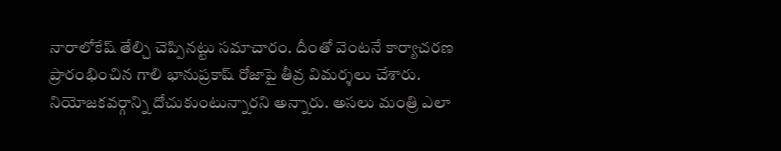నారాలోకేష్ తేల్చి చెప్పినట్టు సమాచారం. దీంతో వెంటనే కార్యాచరణ ప్రారంభించిన గాలి భానుప్రకాష్ రోజాపై తీవ్ర విమర్శలు చేశారు.
నియోజకవర్గాన్ని దోచుకుంటున్నారని అన్నారు. అసలు మంత్రి ఎలా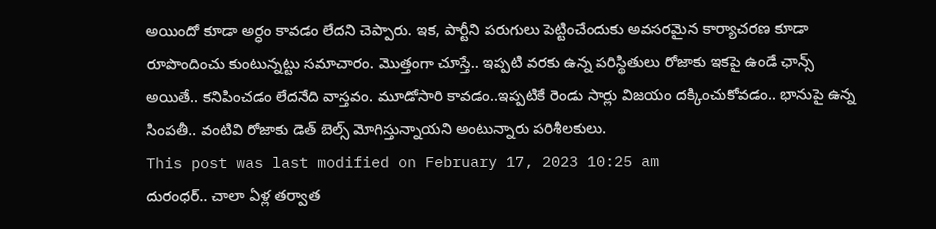అయిందో కూడా అర్ధం కావడం లేదని చెప్పారు. ఇక, పార్టీని పరుగులు పెట్టించేందుకు అవసరమైన కార్యాచరణ కూడా రూపొందించు కుంటున్నట్టు సమాచారం. మొత్తంగా చూస్తే.. ఇప్పటి వరకు ఉన్న పరిస్థితులు రోజాకు ఇకపై ఉండే ఛాన్స్ అయితే.. కనిపించడం లేదనేది వాస్తవం. మూడోసారి కావడం..ఇప్పటికే రెండు సార్లు విజయం దక్కించుకోవడం.. భానుపై ఉన్న సింపతీ.. వంటివి రోజాకు డెత్ బెల్స్ మోగిస్తున్నాయని అంటున్నారు పరిశీలకులు.
This post was last modified on February 17, 2023 10:25 am
దురంధర్.. చాలా ఏళ్ల తర్వాత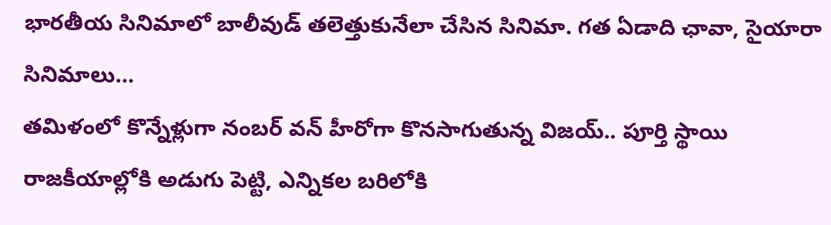భారతీయ సినిమాలో బాలీవుడ్ తలెత్తుకునేలా చేసిన సినిమా. గత ఏడాది ఛావా, సైయారా సినిమాలు…
తమిళంలో కొన్నేళ్లుగా నంబర్ వన్ హీరోగా కొనసాగుతున్న విజయ్.. పూర్తి స్థాయి రాజకీయాల్లోకి అడుగు పెట్టి, ఎన్నికల బరిలోకి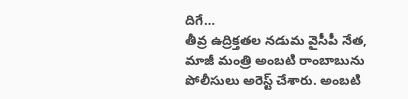దిగే…
తీవ్ర ఉద్రిక్తతల నడుమ వైసీపీ నేత, మాజీ మంత్రి అంబటి రాంబాబును పోలీసులు అరెస్ట్ చేశారు. అంబటి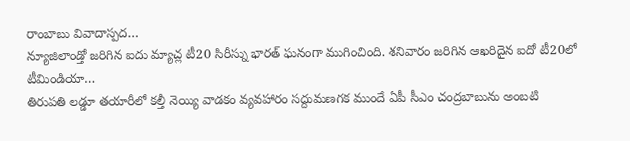రాంబాబు వివాదాస్పద…
న్యూజిలాండ్తో జరిగిన ఐదు మ్యాచ్ల టీ20 సిరీస్ను భారత్ ఘనంగా ముగించింది. శనివారం జరిగిన ఆఖరిదైన ఐదో టీ20లో టీమిండియా…
తిరుపతి లడ్డూ తయారీలో కల్తీ నెయ్యి వాడకం వ్యవహారం సద్దుమణగక ముందే ఏపీ సీఎం చంద్రబాబును అంబటి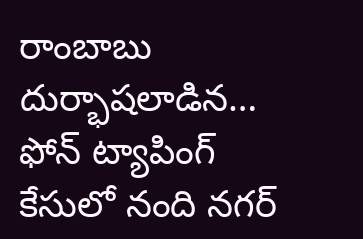రాంబాబు దుర్భాషలాడిన…
ఫోన్ ట్యాపింగ్ కేసులో నంది నగర్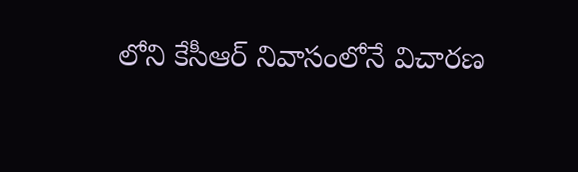లోని కేసీఆర్ నివాసంలోనే విచారణ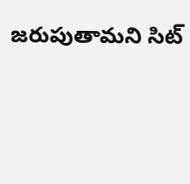జరుపుతామని సిట్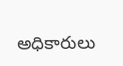అధికారులు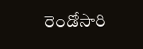రెండోసారి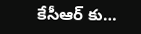కేసీఆర్ కు…